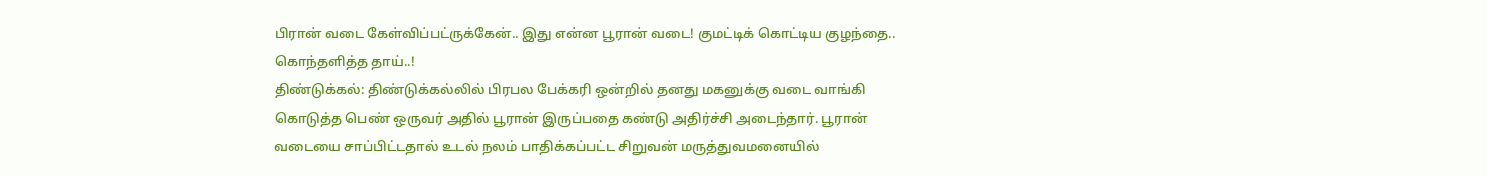பிரான் வடை கேள்விப்பட்ருக்கேன்.. இது என்ன பூரான் வடை! குமட்டிக் கொட்டிய குழந்தை.. கொந்தளித்த தாய்..!
திண்டுக்கல்: திண்டுக்கல்லில் பிரபல பேக்கரி ஒன்றில் தனது மகனுக்கு வடை வாங்கி கொடுத்த பெண் ஒருவர் அதில் பூரான் இருப்பதை கண்டு அதிர்ச்சி அடைந்தார். பூரான் வடையை சாப்பிட்டதால் உடல் நலம் பாதிக்கப்பட்ட சிறுவன் மருத்துவமனையில்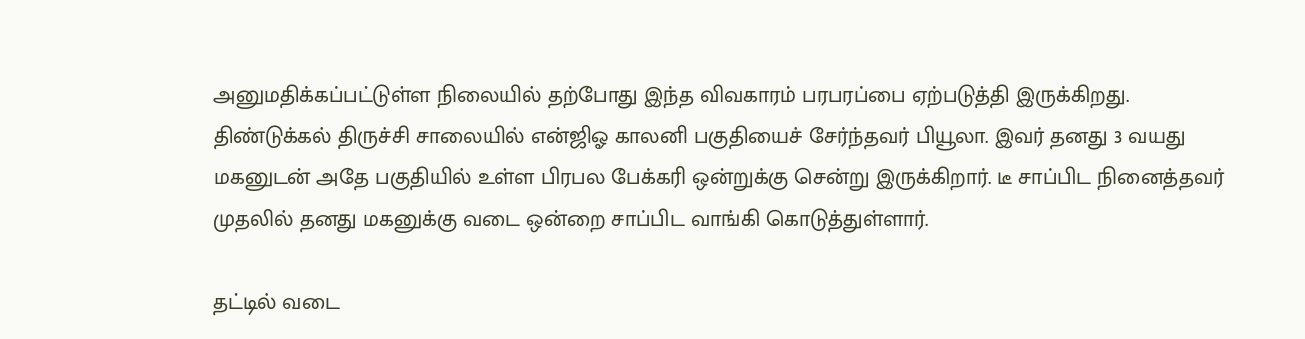அனுமதிக்கப்பட்டுள்ள நிலையில் தற்போது இந்த விவகாரம் பரபரப்பை ஏற்படுத்தி இருக்கிறது.
திண்டுக்கல் திருச்சி சாலையில் என்ஜிஓ காலனி பகுதியைச் சேர்ந்தவர் பியூலா. இவர் தனது 3 வயது மகனுடன் அதே பகுதியில் உள்ள பிரபல பேக்கரி ஒன்றுக்கு சென்று இருக்கிறார். டீ சாப்பிட நினைத்தவர் முதலில் தனது மகனுக்கு வடை ஒன்றை சாப்பிட வாங்கி கொடுத்துள்ளார்.

தட்டில் வடை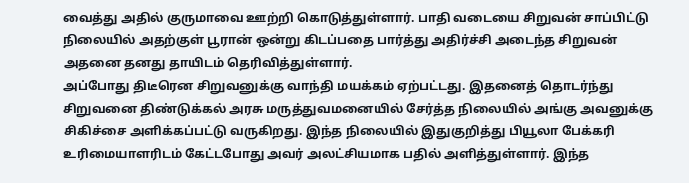வைத்து அதில் குருமாவை ஊற்றி கொடுத்துள்ளார். பாதி வடையை சிறுவன் சாப்பிட்டு நிலையில் அதற்குள் பூரான் ஒன்று கிடப்பதை பார்த்து அதிர்ச்சி அடைந்த சிறுவன் அதனை தனது தாயிடம் தெரிவித்துள்ளார்.
அப்போது திடீரென சிறுவனுக்கு வாந்தி மயக்கம் ஏற்பட்டது. இதனைத் தொடர்ந்து சிறுவனை திண்டுக்கல் அரசு மருத்துவமனையில் சேர்த்த நிலையில் அங்கு அவனுக்கு சிகிச்சை அளிக்கப்பட்டு வருகிறது. இந்த நிலையில் இதுகுறித்து பியூலா பேக்கரி உரிமையாளரிடம் கேட்டபோது அவர் அலட்சியமாக பதில் அளித்துள்ளார். இந்த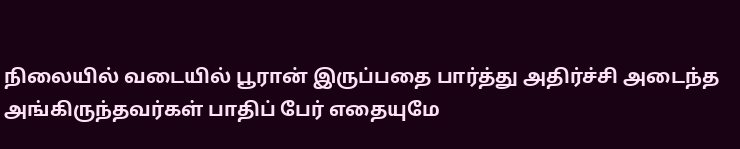நிலையில் வடையில் பூரான் இருப்பதை பார்த்து அதிர்ச்சி அடைந்த அங்கிருந்தவர்கள் பாதிப் பேர் எதையுமே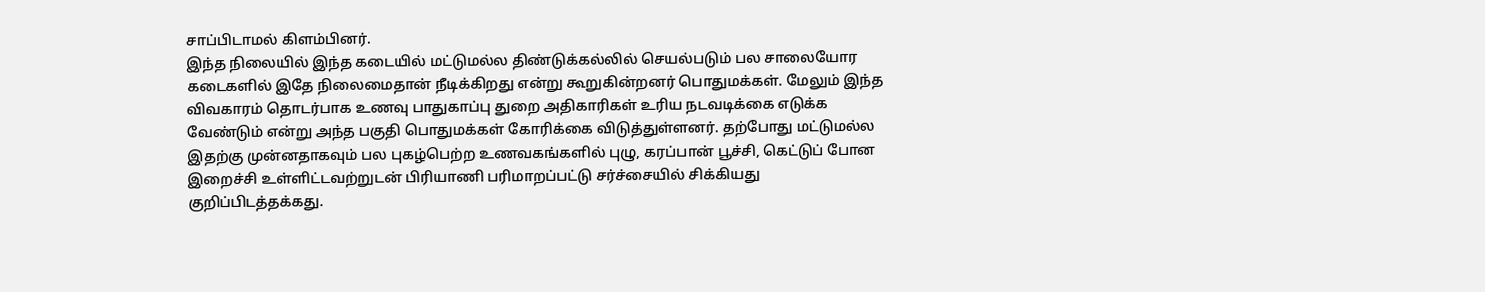சாப்பிடாமல் கிளம்பினர்.
இந்த நிலையில் இந்த கடையில் மட்டுமல்ல திண்டுக்கல்லில் செயல்படும் பல சாலையோர கடைகளில் இதே நிலைமைதான் நீடிக்கிறது என்று கூறுகின்றனர் பொதுமக்கள். மேலும் இந்த விவகாரம் தொடர்பாக உணவு பாதுகாப்பு துறை அதிகாரிகள் உரிய நடவடிக்கை எடுக்க வேண்டும் என்று அந்த பகுதி பொதுமக்கள் கோரிக்கை விடுத்துள்ளனர். தற்போது மட்டுமல்ல இதற்கு முன்னதாகவும் பல புகழ்பெற்ற உணவகங்களில் புழு, கரப்பான் பூச்சி, கெட்டுப் போன இறைச்சி உள்ளிட்டவற்றுடன் பிரியாணி பரிமாறப்பட்டு சர்ச்சையில் சிக்கியது குறிப்பிடத்தக்கது.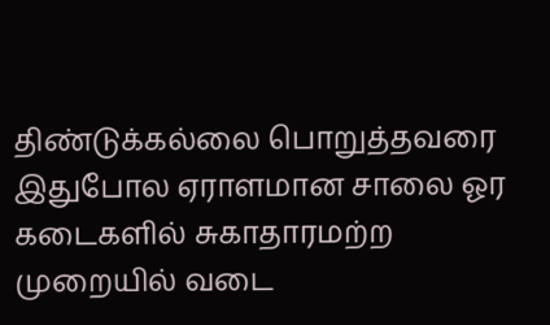திண்டுக்கல்லை பொறுத்தவரை இதுபோல ஏராளமான சாலை ஓர கடைகளில் சுகாதாரமற்ற முறையில் வடை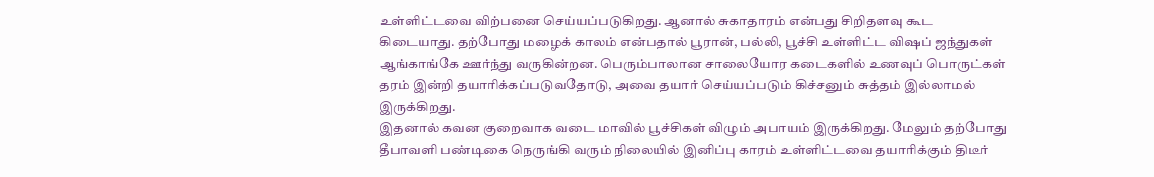உள்ளிட்டவை விற்பனை செய்யப்படுகிறது. ஆனால் சுகாதாரம் என்பது சிறிதளவு கூட கிடையாது. தற்போது மழைக் காலம் என்பதால் பூரான், பல்லி, பூச்சி உள்ளிட்ட விஷப் ஜந்துகள் ஆங்காங்கே ஊர்ந்து வருகின்றன. பெரும்பாலான சாலையோர கடைகளில் உணவுப் பொருட்கள் தரம் இன்றி தயாரிக்கப்படுவதோடு, அவை தயார் செய்யப்படும் கிச்சனும் சுத்தம் இல்லாமல் இருக்கிறது.
இதனால் கவன குறைவாக வடை மாவில் பூச்சிகள் விழும் அபாயம் இருக்கிறது. மேலும் தற்போது தீபாவளி பண்டிகை நெருங்கி வரும் நிலையில் இனிப்பு காரம் உள்ளிட்டவை தயாரிக்கும் திடீர்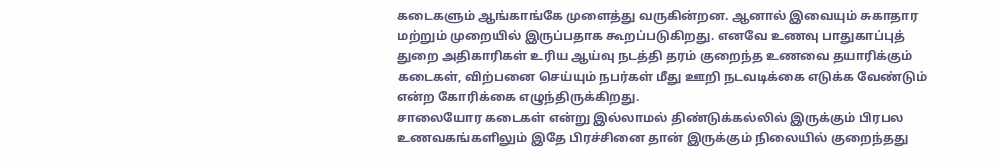கடைகளும் ஆங்காங்கே முளைத்து வருகின்றன. ஆனால் இவையும் சுகாதார மற்றும் முறையில் இருப்பதாக கூறப்படுகிறது. எனவே உணவு பாதுகாப்புத் துறை அதிகாரிகள் உரிய ஆய்வு நடத்தி தரம் குறைந்த உணவை தயாரிக்கும் கடைகள், விற்பனை செய்யும் நபர்கள் மீது ஊறி நடவடிக்கை எடுக்க வேண்டும் என்ற கோரிக்கை எழுந்திருக்கிறது.
சாலையோர கடைகள் என்று இல்லாமல் திண்டுக்கல்லில் இருக்கும் பிரபல உணவகங்களிலும் இதே பிரச்சினை தான் இருக்கும் நிலையில் குறைந்தது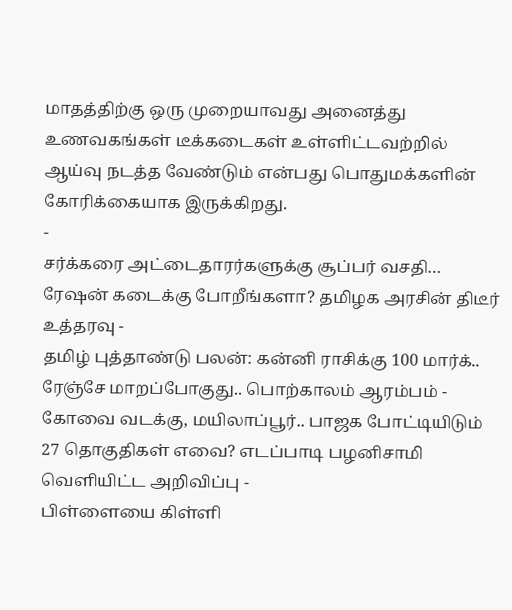மாதத்திற்கு ஒரு முறையாவது அனைத்து உணவகங்கள் டீக்கடைகள் உள்ளிட்டவற்றில் ஆய்வு நடத்த வேண்டும் என்பது பொதுமக்களின் கோரிக்கையாக இருக்கிறது.
-
சர்க்கரை அட்டைதாரர்களுக்கு சூப்பர் வசதி… ரேஷன் கடைக்கு போறீங்களா? தமிழக அரசின் திடீர் உத்தரவு -
தமிழ் புத்தாண்டு பலன்: கன்னி ராசிக்கு 100 மார்க்.. ரேஞ்சே மாறப்போகுது.. பொற்காலம் ஆரம்பம் -
கோவை வடக்கு, மயிலாப்பூர்.. பாஜக போட்டியிடும் 27 தொகுதிகள் எவை? எடப்பாடி பழனிசாமி வெளியிட்ட அறிவிப்பு -
பிள்ளையை கிள்ளி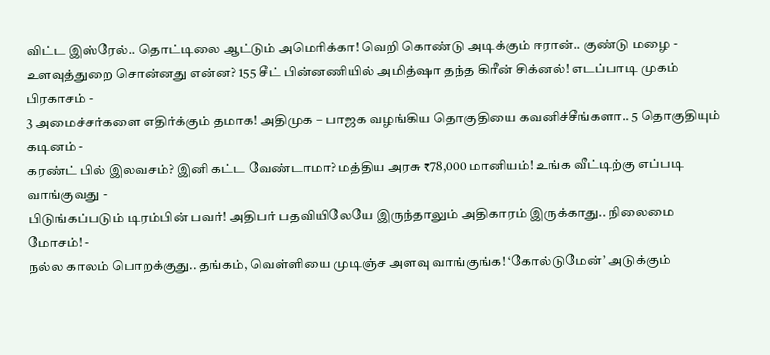விட்ட இஸ்ரேல்.. தொட்டிலை ஆட்டும் அமெரிக்கா! வெறி கொண்டு அடிக்கும் ஈரான்.. குண்டு மழை -
உளவுத்துறை சொன்னது என்ன? 155 சீட் பின்னணியில் அமித்ஷா தந்த கிரீன் சிக்னல்! எடப்பாடி முகம் பிரகாசம் -
3 அமைச்சர்களை எதிர்க்கும் தமாக! அதிமுக – பாஜக வழங்கிய தொகுதியை கவனிச்சீங்களா.. 5 தொகுதியும் கடினம் -
கரண்ட் பில் இலவசம்? இனி கட்ட வேண்டாமா? மத்திய அரசு ₹78,000 மானியம்! உங்க வீட்டிற்கு எப்படி வாங்குவது -
பிடுங்கப்படும் டிரம்பின் பவர்! அதிபர் பதவியிலேயே இருந்தாலும் அதிகாரம் இருக்காது.. நிலைமை மோசம்! -
நல்ல காலம் பொறக்குது.. தங்கம், வெள்ளியை முடிஞ்ச அளவு வாங்குங்க! ‘கோல்டுமேன்’ அடுக்கும்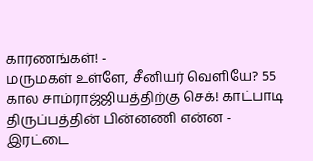காரணங்கள்! -
மருமகள் உள்ளே, சீனியர் வெளியே? 55 கால சாம்ராஜ்ஜியத்திற்கு செக்! காட்பாடி திருப்பத்தின் பின்னணி என்ன -
இரட்டை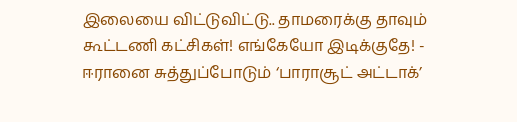இலையை விட்டுவிட்டு.. தாமரைக்கு தாவும் கூட்டணி கட்சிகள்! எங்கேயோ இடிக்குதே! -
ஈரானை சுத்துப்போடும் ‘பாராசூட் அட்டாக்’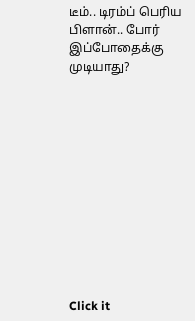டீம்.. டிரம்ப் பெரிய பிளான்.. போர் இப்போதைக்கு முடியாது?












Click it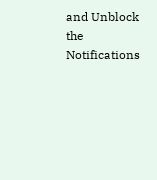and Unblock the Notifications